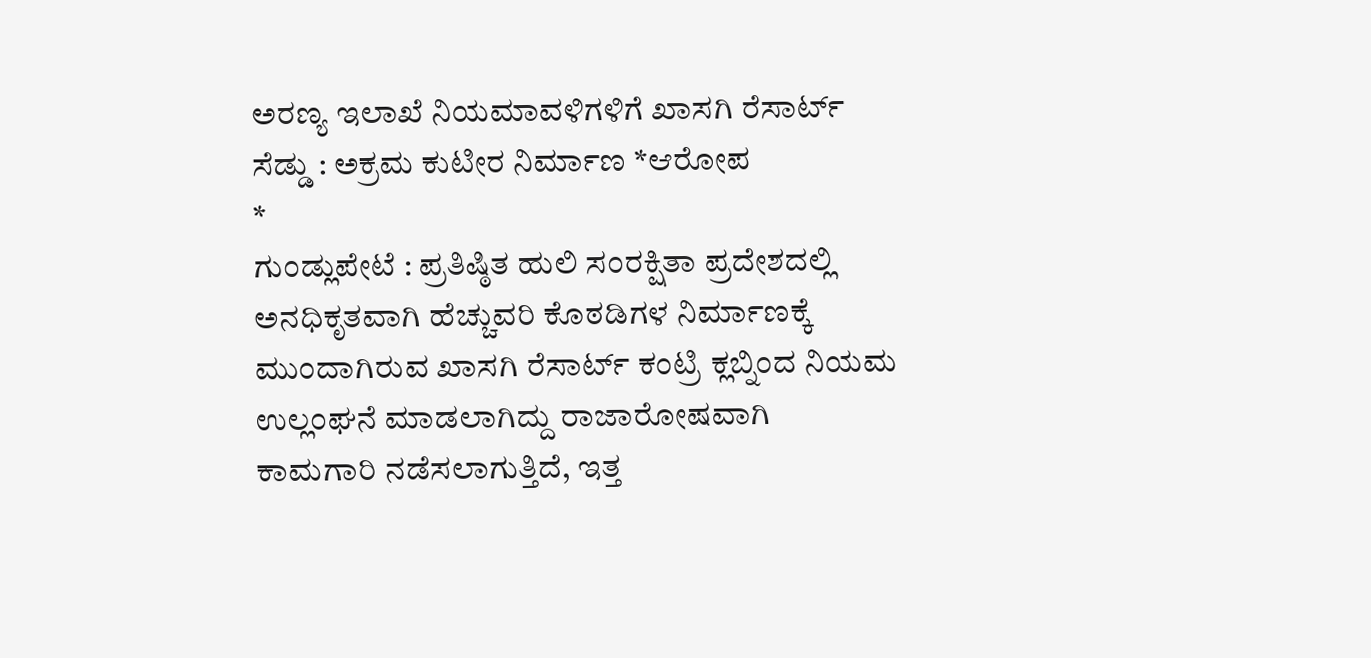ಅರಣ್ಯ ಇಲಾಖೆ ನಿಯಮಾವಳಿಗಳಿಗೆ ಖಾಸಗಿ ರೆಸಾರ್ಟ್ ಸೆಡ್ಡು : ಅಕ್ರಮ ಕುಟೀರ ನಿರ್ಮಾಣ *ಆರೋಪ
*
ಗುಂಡ್ಲುಪೇಟೆ : ಪ್ರತಿಷ್ಠಿತ ಹುಲಿ ಸಂರಕ್ಷಿತಾ ಪ್ರದೇಶದಲ್ಲಿ ಅನಧಿಕೃತವಾಗಿ ಹೆಚ್ಚುವರಿ ಕೊಠಡಿಗಳ ನಿರ್ಮಾಣಕ್ಕೆ ಮುಂದಾಗಿರುವ ಖಾಸಗಿ ರೆಸಾರ್ಟ್ ಕಂಟ್ರಿ ಕ್ಲಬ್ನಿಂದ ನಿಯಮ ಉಲ್ಲಂಘನೆ ಮಾಡಲಾಗಿದ್ದು ರಾಜಾರೋಷವಾಗಿ ಕಾಮಗಾರಿ ನಡೆಸಲಾಗುತ್ತಿದೆ, ಇತ್ತ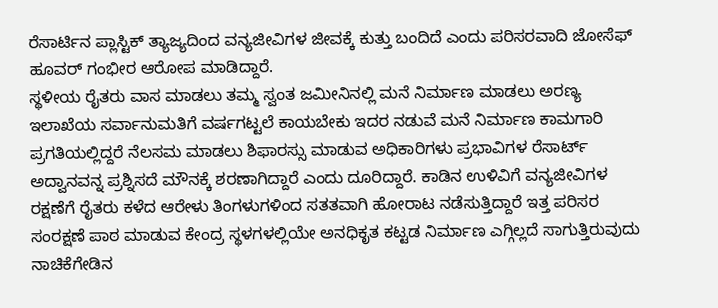ರೆಸಾರ್ಟಿನ ಪ್ಲಾಸ್ಟಿಕ್ ತ್ಯಾಜ್ಯದಿಂದ ವನ್ಯಜೀವಿಗಳ ಜೀವಕ್ಕೆ ಕುತ್ತು ಬಂದಿದೆ ಎಂದು ಪರಿಸರವಾದಿ ಜೋಸೆಫ್ ಹೂವರ್ ಗಂಭೀರ ಆರೋಪ ಮಾಡಿದ್ದಾರೆ.
ಸ್ಥಳೀಯ ರೈತರು ವಾಸ ಮಾಡಲು ತಮ್ಮ ಸ್ವಂತ ಜಮೀನಿನಲ್ಲಿ ಮನೆ ನಿರ್ಮಾಣ ಮಾಡಲು ಅರಣ್ಯ ಇಲಾಖೆಯ ಸರ್ವಾನುಮತಿಗೆ ವರ್ಷಗಟ್ಟಲೆ ಕಾಯಬೇಕು ಇದರ ನಡುವೆ ಮನೆ ನಿರ್ಮಾಣ ಕಾಮಗಾರಿ ಪ್ರಗತಿಯಲ್ಲಿದ್ದರೆ ನೆಲಸಮ ಮಾಡಲು ಶಿಫಾರಸ್ಸು ಮಾಡುವ ಅಧಿಕಾರಿಗಳು ಪ್ರಭಾವಿಗಳ ರೆಸಾರ್ಟ್ ಅದ್ವಾನವನ್ನ ಪ್ರಶ್ನಿಸದೆ ಮೌನಕ್ಕೆ ಶರಣಾಗಿದ್ದಾರೆ ಎಂದು ದೂರಿದ್ದಾರೆ. ಕಾಡಿನ ಉಳಿವಿಗೆ ವನ್ಯಜೀವಿಗಳ ರಕ್ಷಣೆಗೆ ರೈತರು ಕಳೆದ ಆರೇಳು ತಿಂಗಳುಗಳಿಂದ ಸತತವಾಗಿ ಹೋರಾಟ ನಡೆಸುತ್ತಿದ್ದಾರೆ ಇತ್ತ ಪರಿಸರ ಸಂರಕ್ಷಣೆ ಪಾಠ ಮಾಡುವ ಕೇಂದ್ರ ಸ್ಥಳಗಳಲ್ಲಿಯೇ ಅನಧಿಕೃತ ಕಟ್ಟಡ ನಿರ್ಮಾಣ ಎಗ್ಗಿಲ್ಲದೆ ಸಾಗುತ್ತಿರುವುದು ನಾಚಿಕೆಗೇಡಿನ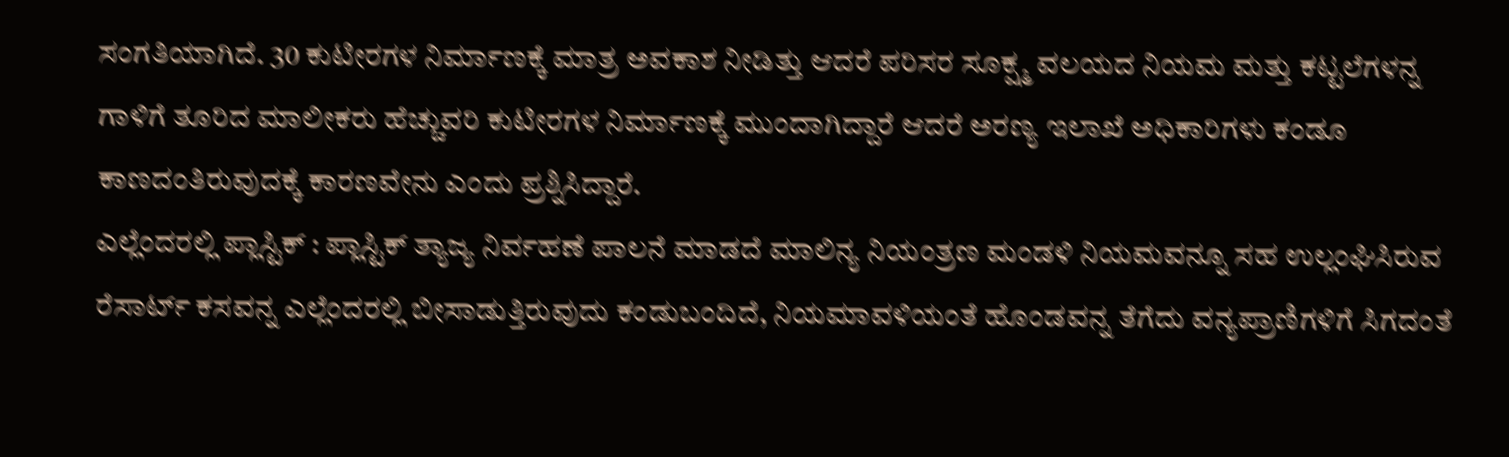ಸಂಗತಿಯಾಗಿದೆ. 30 ಕುಟೀರಗಳ ನಿರ್ಮಾಣಕ್ಕೆ ಮಾತ್ರ ಅವಕಾಶ ನೀಡಿತ್ತು ಆದರೆ ಪರಿಸರ ಸೂಕ್ಷ್ಮ ವಲಯದ ನಿಯಮ ಮತ್ತು ಕಟ್ಟಲೆಗಳನ್ನ ಗಾಳಿಗೆ ತೂರಿದ ಮಾಲೀಕರು ಹೆಚ್ಚುವರಿ ಕುಟೀರಗಳ ನಿರ್ಮಾಣಕ್ಕೆ ಮುಂದಾಗಿದ್ದಾರೆ ಆದರೆ ಅರಣ್ಯ ಇಲಾಖೆ ಅಧಿಕಾರಿಗಳು ಕಂಡೂ ಕಾಣದಂತಿರುವುದಕ್ಕೆ ಕಾರಣವೇನು ಎಂದು ಪ್ರಶ್ನಿಸಿದ್ದಾರೆ.
ಎಲ್ಲೆಂದರಲ್ಲಿ ಪ್ಲಾಸ್ಟಿಕ್ : ಪ್ಲಾಸ್ಟಿಕ್ ತ್ಯಾಜ್ಯ ನಿರ್ವಹಣೆ ಪಾಲನೆ ಮಾಡದೆ ಮಾಲಿನ್ಯ ನಿಯಂತ್ರಣ ಮಂಡಳಿ ನಿಯಮವನ್ನೂ ಸಹ ಉಲ್ಲಂಘಿಸಿರುವ ರೆಸಾರ್ಟ್ ಕಸವನ್ನ ಎಲ್ಲೆಂದರಲ್ಲಿ ಬೀಸಾಡುತ್ತಿರುವುದು ಕಂಡುಬಂದಿದೆ, ನಿಯಮಾವಳಿಯಂತೆ ಹೊಂಡವನ್ನ ತೆಗೆದು ವನ್ಯಪ್ರಾಣಿಗಳಿಗೆ ಸಿಗದಂತೆ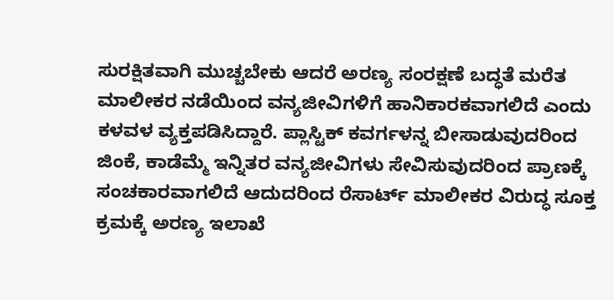ಸುರಕ್ಷಿತವಾಗಿ ಮುಚ್ಚಬೇಕು ಆದರೆ ಅರಣ್ಯ ಸಂರಕ್ಷಣೆ ಬದ್ಧತೆ ಮರೆತ ಮಾಲೀಕರ ನಡೆಯಿಂದ ವನ್ಯಜೀವಿಗಳಿಗೆ ಹಾನಿಕಾರಕವಾಗಲಿದೆ ಎಂದು ಕಳವಳ ವ್ಯಕ್ತಪಡಿಸಿದ್ದಾರೆ. ಪ್ಲಾಸ್ಟಿಕ್ ಕವರ್ಗಳನ್ನ ಬೀಸಾಡುವುದರಿಂದ ಜಿಂಕೆ, ಕಾಡೆಮ್ಮೆ ಇನ್ನಿತರ ವನ್ಯಜೀವಿಗಳು ಸೇವಿಸುವುದರಿಂದ ಪ್ರಾಣಕ್ಕೆ ಸಂಚಕಾರವಾಗಲಿದೆ ಆದುದರಿಂದ ರೆಸಾರ್ಟ್ ಮಾಲೀಕರ ವಿರುದ್ಧ ಸೂಕ್ತ ಕ್ರಮಕ್ಕೆ ಅರಣ್ಯ ಇಲಾಖೆ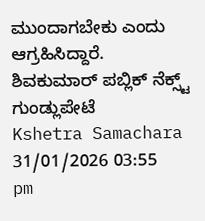ಮುಂದಾಗಬೇಕು ಎಂದು ಆಗ್ರಹಿಸಿದ್ದಾರೆ.
ಶಿವಕುಮಾರ್ ಪಬ್ಲಿಕ್ ನೆಕ್ಸ್ಟ್ ಗುಂಡ್ಲುಪೇಟೆ
Kshetra Samachara
31/01/2026 03:55 pm